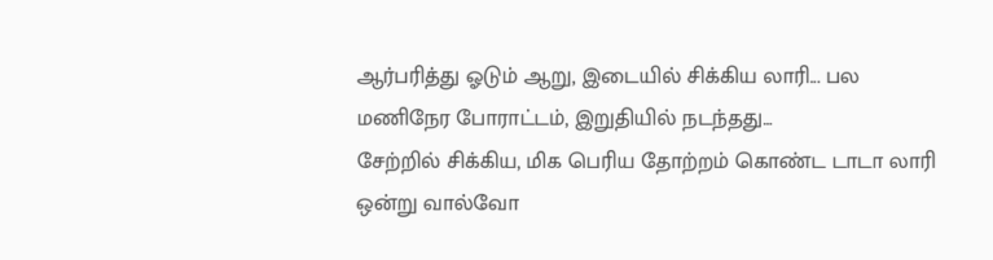ஆர்பரித்து ஓடும் ஆறு, இடையில் சிக்கிய லாரி... பல மணிநேர போராட்டம், இறுதியில் நடந்தது...
சேற்றில் சிக்கிய, மிக பெரிய தோற்றம் கொண்ட டாடா லாரி ஒன்று வால்வோ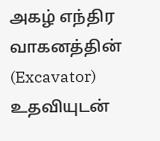அகழ் எந்திர வாகனத்தின் (Excavator) உதவியுடன்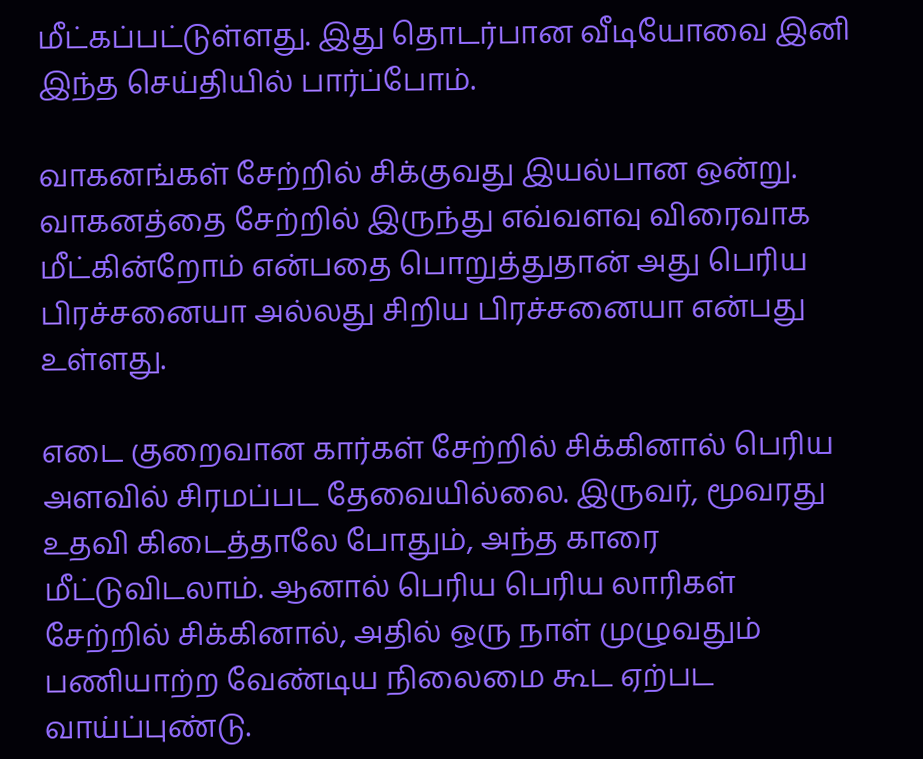மீட்கப்பட்டுள்ளது. இது தொடர்பான வீடியோவை இனி இந்த செய்தியில் பார்ப்போம்.

வாகனங்கள் சேற்றில் சிக்குவது இயல்பான ஒன்று. வாகனத்தை சேற்றில் இருந்து எவ்வளவு விரைவாக மீட்கின்றோம் என்பதை பொறுத்துதான் அது பெரிய பிரச்சனையா அல்லது சிறிய பிரச்சனையா என்பது உள்ளது.

எடை குறைவான கார்கள் சேற்றில் சிக்கினால் பெரிய அளவில் சிரமப்பட தேவையில்லை. இருவர், மூவரது உதவி கிடைத்தாலே போதும், அந்த காரை மீட்டுவிடலாம். ஆனால் பெரிய பெரிய லாரிகள் சேற்றில் சிக்கினால், அதில் ஒரு நாள் முழுவதும் பணியாற்ற வேண்டிய நிலைமை கூட ஏற்பட வாய்ப்புண்டு.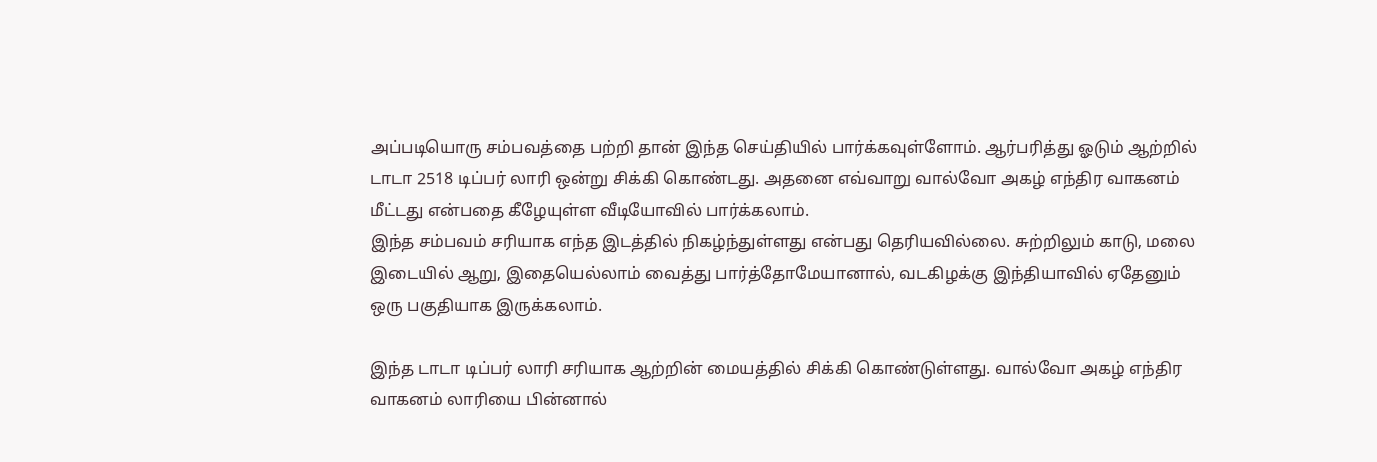அப்படியொரு சம்பவத்தை பற்றி தான் இந்த செய்தியில் பார்க்கவுள்ளோம். ஆர்பரித்து ஓடும் ஆற்றில் டாடா 2518 டிப்பர் லாரி ஒன்று சிக்கி கொண்டது. அதனை எவ்வாறு வால்வோ அகழ் எந்திர வாகனம் மீட்டது என்பதை கீழேயுள்ள வீடியோவில் பார்க்கலாம்.
இந்த சம்பவம் சரியாக எந்த இடத்தில் நிகழ்ந்துள்ளது என்பது தெரியவில்லை. சுற்றிலும் காடு, மலை இடையில் ஆறு, இதையெல்லாம் வைத்து பார்த்தோமேயானால், வடகிழக்கு இந்தியாவில் ஏதேனும் ஒரு பகுதியாக இருக்கலாம்.

இந்த டாடா டிப்பர் லாரி சரியாக ஆற்றின் மையத்தில் சிக்கி கொண்டுள்ளது. வால்வோ அகழ் எந்திர வாகனம் லாரியை பின்னால்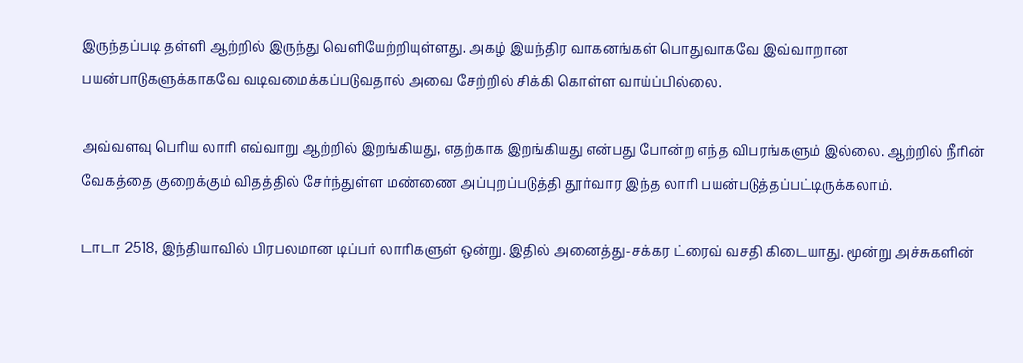இருந்தப்படி தள்ளி ஆற்றில் இருந்து வெளியேற்றியுள்ளது. அகழ் இயந்திர வாகனங்கள் பொதுவாகவே இவ்வாறான பயன்பாடுகளுக்காகவே வடிவமைக்கப்படுவதால் அவை சேற்றில் சிக்கி கொள்ள வாய்ப்பில்லை.

அவ்வளவு பெரிய லாரி எவ்வாறு ஆற்றில் இறங்கியது, எதற்காக இறங்கியது என்பது போன்ற எந்த விபரங்களும் இல்லை. ஆற்றில் நீரின் வேகத்தை குறைக்கும் விதத்தில் சேர்ந்துள்ள மண்ணை அப்புறப்படுத்தி தூர்வார இந்த லாரி பயன்படுத்தப்பட்டிருக்கலாம்.

டாடா 2518, இந்தியாவில் பிரபலமான டிப்பர் லாரிகளுள் ஒன்று. இதில் அனைத்து-சக்கர ட்ரைவ் வசதி கிடையாது. மூன்று அச்சுகளின்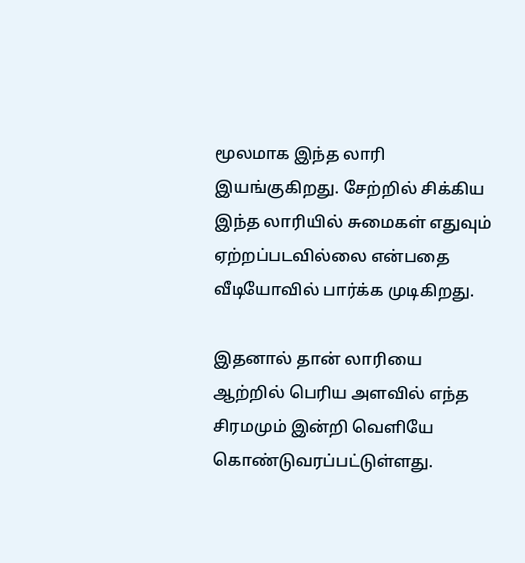மூலமாக இந்த லாரி இயங்குகிறது. சேற்றில் சிக்கிய இந்த லாரியில் சுமைகள் எதுவும் ஏற்றப்படவில்லை என்பதை வீடியோவில் பார்க்க முடிகிறது.

இதனால் தான் லாரியை ஆற்றில் பெரிய அளவில் எந்த சிரமமும் இன்றி வெளியே கொண்டுவரப்பட்டுள்ளது.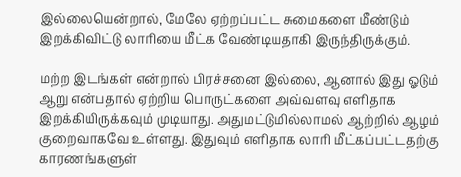இல்லையென்றால், மேலே ஏற்றப்பட்ட சுமைகளை மீண்டும் இறக்கிவிட்டு லாரியை மீட்க வேண்டியதாகி இருந்திருக்கும்.

மற்ற இடங்கள் என்றால் பிரச்சனை இல்லை, ஆனால் இது ஓடும் ஆறு என்பதால் ஏற்றிய பொருட்களை அவ்வளவு எளிதாக இறக்கியிருக்கவும் முடியாது. அதுமட்டுமில்லாமல் ஆற்றில் ஆழம் குறைவாகவே உள்ளது. இதுவும் எளிதாக லாரி மீட்கப்பட்டதற்கு காரணங்களுள்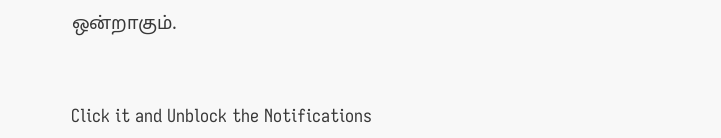ஒன்றாகும்.


Click it and Unblock the Notifications